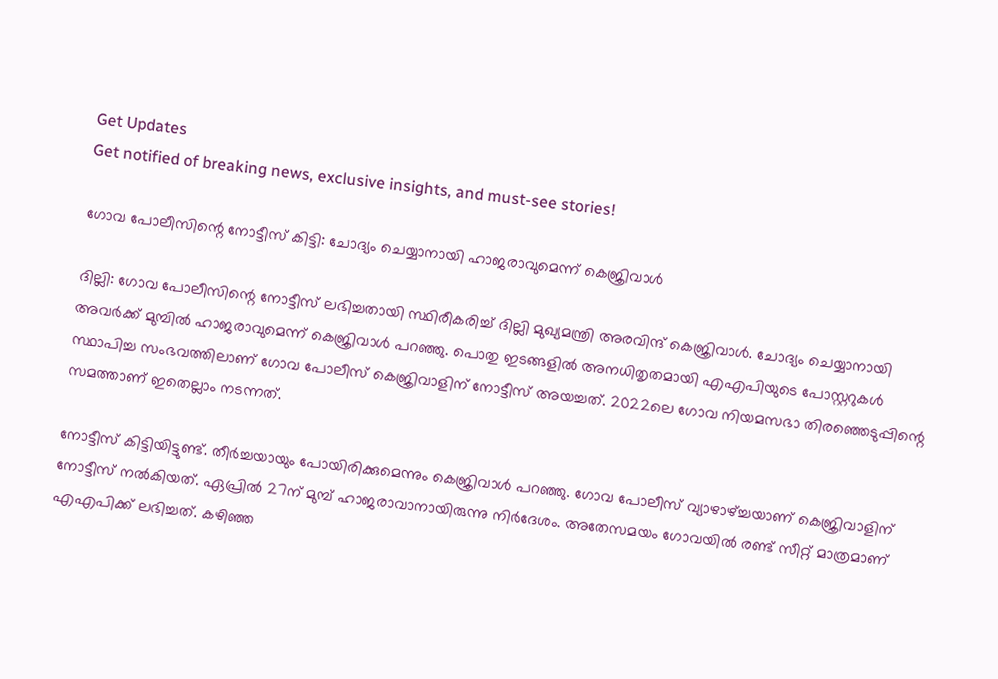Get Updates
Get notified of breaking news, exclusive insights, and must-see stories!

ഗോവ പോലീസിന്റെ നോട്ടീസ് കിട്ടി: ചോദ്യം ചെയ്യാനായി ഹാജരാവുമെന്ന് കെജ്രിവാള്‍

ദില്ലി: ഗോവ പോലീസിന്റെ നോട്ടീസ് ലഭിച്ചതായി സ്ഥിരീകരിച്ച് ദില്ലി മുഖ്യമന്ത്രി അരവിന്ദ് കെജ്രിവാള്‍. ചോദ്യം ചെയ്യാനായി അവര്‍ക്ക് മുമ്പില്‍ ഹാജരാവുമെന്ന് കെജ്രിവാള്‍ പറഞ്ഞു. പൊതു ഇടങ്ങളില്‍ അനധിതൃതമായി എഎപിയുടെ പോസ്റ്ററുകള്‍ സ്ഥാപിച്ച സംഭവത്തിലാണ് ഗോവ പോലീസ് കെജ്രിവാളിന് നോട്ടീസ് അയച്ചത്. 2022ലെ ഗോവ നിയമസഭാ തിരഞ്ഞെടുപ്പിന്റെ സമത്താണ് ഇതെല്ലാം നടന്നത്.

നോട്ടീസ് കിട്ടിയിട്ടുണ്ട്. തീര്‍ച്ചയായും പോയിരിക്കുമെന്നും കെജ്രിവാള്‍ പറഞ്ഞു. ഗോവ പോലീസ് വ്യാഴാഴ്ച്ചയാണ് കെജ്രിവാളിന് നോട്ടീസ് നല്‍കിയത്. ഏപ്രില്‍ 27ന് മുമ്പ് ഹാജരാവാനായിരുന്നു നിര്‍ദേശം. അതേസമയം ഗോവയില്‍ രണ്ട് സീറ്റ് മാത്രമാണ് എഎപിക്ക് ലഭിച്ചത്. കഴിഞ്ഞ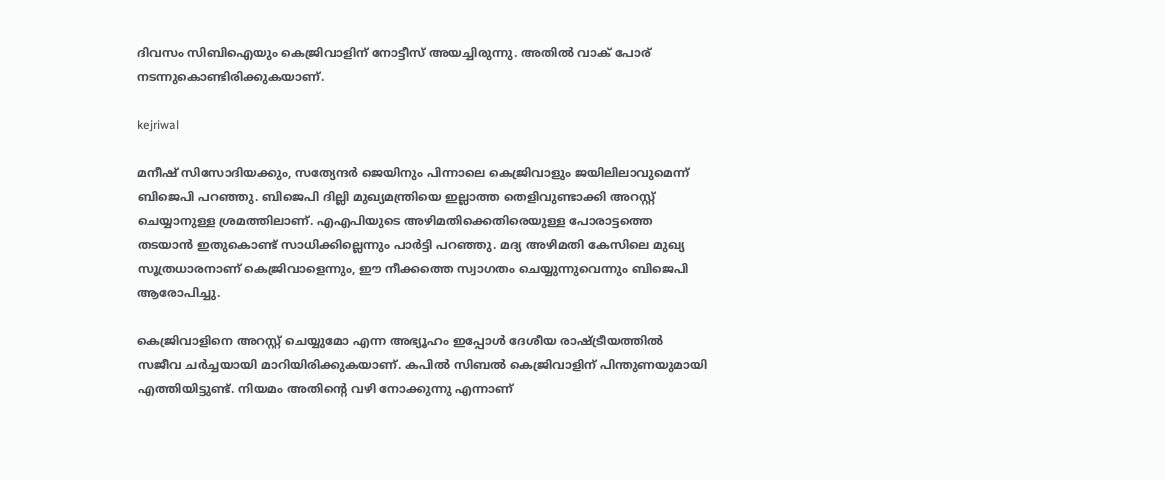ദിവസം സിബിഐയും കെജ്രിവാളിന് നോട്ടീസ് അയച്ചിരുന്നു. അതില്‍ വാക് പോര് നടന്നുകൊണ്ടിരിക്കുകയാണ്.

kejriwal

മനീഷ് സിസോദിയക്കും, സത്യേന്ദര്‍ ജെയിനും പിന്നാലെ കെജ്രിവാളും ജയിലിലാവുമെന്ന് ബിജെപി പറഞ്ഞു. ബിജെപി ദില്ലി മുഖ്യമന്ത്രിയെ ഇല്ലാത്ത തെളിവുണ്ടാക്കി അറസ്റ്റ് ചെയ്യാനുള്ള ശ്രമത്തിലാണ്. എഎപിയുടെ അഴിമതിക്കെതിരെയുള്ള പോരാട്ടത്തെ തടയാന്‍ ഇതുകൊണ്ട് സാധിക്കില്ലെന്നും പാര്‍ട്ടി പറഞ്ഞു. മദ്യ അഴിമതി കേസിലെ മുഖ്യ സൂത്രധാരനാണ് കെജ്രിവാളെന്നും, ഈ നീക്കത്തെ സ്വാഗതം ചെയ്യുന്നുവെന്നും ബിജെപി ആരോപിച്ചു.

കെജ്രിവാളിനെ അറസ്റ്റ് ചെയ്യുമോ എന്ന അഭ്യൂഹം ഇപ്പോള്‍ ദേശീയ രാഷ്ട്രീയത്തില്‍ സജീവ ചര്‍ച്ചയായി മാറിയിരിക്കുകയാണ്. കപില്‍ സിബല്‍ കെജ്രിവാളിന് പിന്തുണയുമായി എത്തിയിട്ടുണ്ട്. നിയമം അതിന്റെ വഴി നോക്കുന്നു എന്നാണ്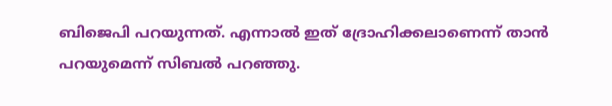ബിജെപി പറയുന്നത്. എന്നാല്‍ ഇത് ദ്രോഹിക്കലാണെന്ന് താന്‍ പറയുമെന്ന് സിബല്‍ പറഞ്ഞു.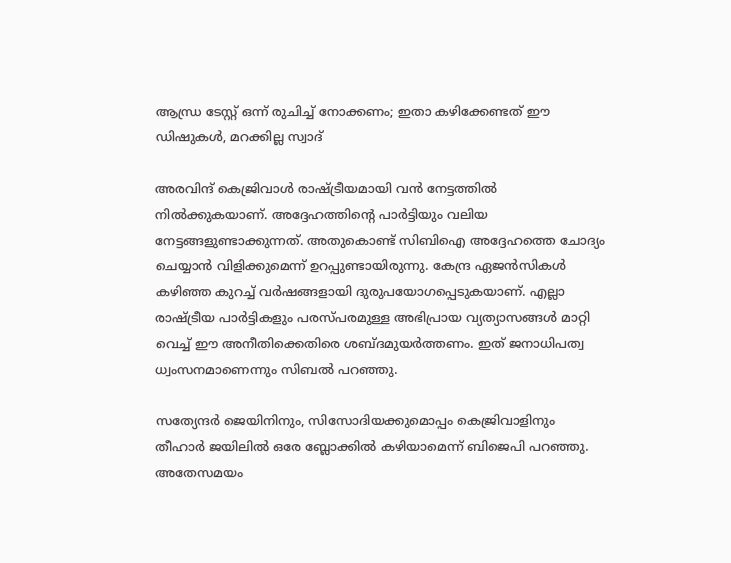ആന്ധ്ര ടേസ്റ്റ് ഒന്ന് രുചിച്ച് നോക്കണം; ഇതാ കഴിക്കേണ്ടത് ഈ ഡിഷുകള്‍, മറക്കില്ല സ്വാദ്

അരവിന്ദ് കെജ്രിവാള്‍ രാഷ്ട്രീയമായി വന്‍ നേട്ടത്തില്‍ നില്‍ക്കുകയാണ്. അദ്ദേഹത്തിന്റെ പാര്‍ട്ടിയും വലിയ നേട്ടങ്ങളുണ്ടാക്കുന്നത്. അതുകൊണ്ട് സിബിഐ അദ്ദേഹത്തെ ചോദ്യം ചെയ്യാന്‍ വിളിക്കുമെന്ന് ഉറപ്പുണ്ടായിരുന്നു. കേന്ദ്ര ഏജന്‍സികള്‍ കഴിഞ്ഞ കുറച്ച് വര്‍ഷങ്ങളായി ദുരുപയോഗപ്പെടുകയാണ്. എല്ലാ രാഷ്ട്രീയ പാര്‍ട്ടികളും പരസ്പരമുള്ള അഭിപ്രായ വ്യത്യാസങ്ങള്‍ മാറ്റി വെച്ച് ഈ അനീതിക്കെതിരെ ശബ്ദമുയര്‍ത്തണം. ഇത് ജനാധിപത്വ ധ്വംസനമാണെന്നും സിബല്‍ പറഞ്ഞു.

സത്യേന്ദര്‍ ജെയിനിനും, സിസോദിയക്കുമൊപ്പം കെജ്രിവാളിനും തീഹാര്‍ ജയിലില്‍ ഒരേ ബ്ലോക്കില്‍ കഴിയാമെന്ന് ബിജെപി പറഞ്ഞു. അതേസമയം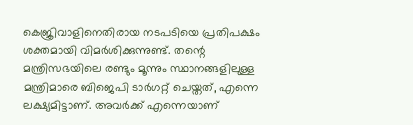കെജ്രിവാളിനെതിരായ നടപടിയെ പ്രതിപക്ഷം ശക്തമായി വിമര്‍ശിക്കുന്നുണ്ട്. തന്റെ മന്ത്രിസഭയിലെ രണ്ടും മൂന്നും സ്ഥാനങ്ങളിലുള്ള മന്ത്രിമാരെ ബിജെപി ടാര്‍ഗറ്റ് ചെയ്തത്, എന്നെ ലക്ഷ്യമിട്ടാണ്. അവര്‍ക്ക് എന്നെയാണ്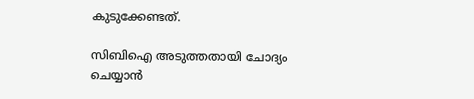കുടുക്കേണ്ടത്.

സിബിഐ അടുത്തതായി ചോദ്യം ചെയ്യാന്‍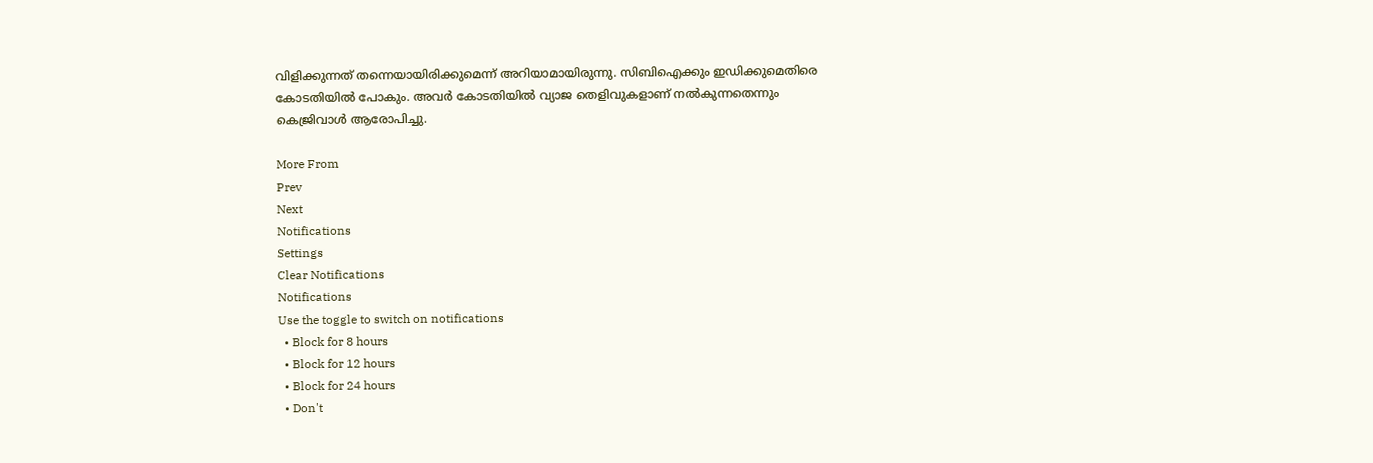വിളിക്കുന്നത് തന്നെയായിരിക്കുമെന്ന് അറിയാമായിരുന്നു. സിബിഐക്കും ഇഡിക്കുമെതിരെ കോടതിയില്‍ പോകും. അവര്‍ കോടതിയില്‍ വ്യാജ തെളിവുകളാണ് നല്‍കുന്നതെന്നും കെജ്രിവാള്‍ ആരോപിച്ചു.

More From
Prev
Next
Notifications
Settings
Clear Notifications
Notifications
Use the toggle to switch on notifications
  • Block for 8 hours
  • Block for 12 hours
  • Block for 24 hours
  • Don't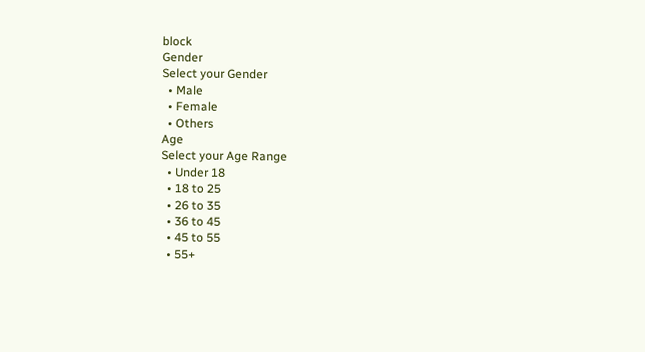block
Gender
Select your Gender
  • Male
  • Female
  • Others
Age
Select your Age Range
  • Under 18
  • 18 to 25
  • 26 to 35
  • 36 to 45
  • 45 to 55
  • 55+